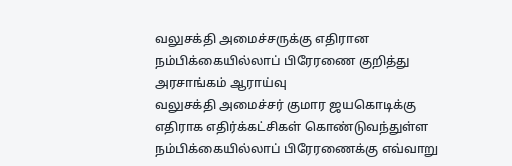வலுசக்தி அமைச்சருக்கு எதிரான நம்பிக்கையில்லாப் பிரேரணை குறித்து அரசாங்கம் ஆராய்வு
வலுசக்தி அமைச்சர் குமார ஜயகொடிக்கு எதிராக எதிர்க்கட்சிகள் கொண்டுவந்துள்ள நம்பிக்கையில்லாப் பிரேரணைக்கு எவ்வாறு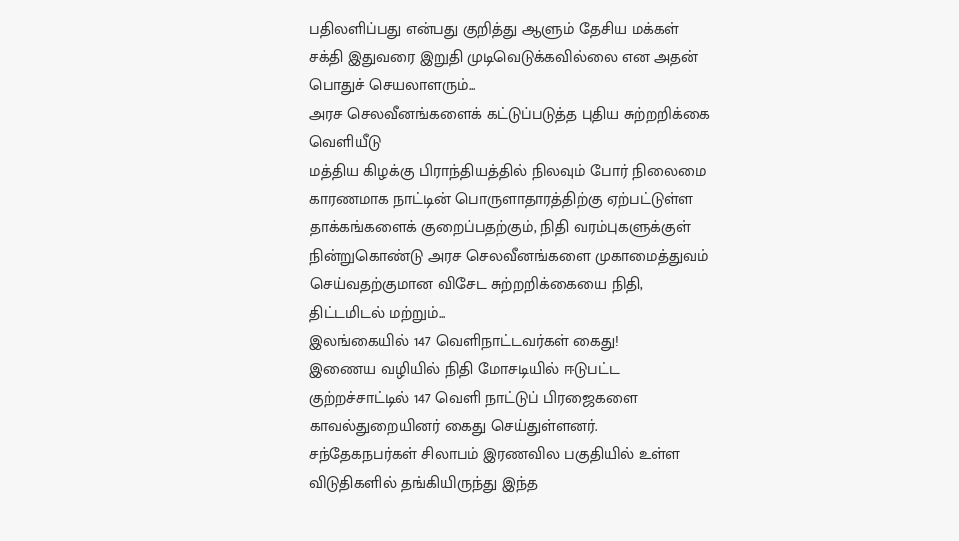பதிலளிப்பது என்பது குறித்து ஆளும் தேசிய மக்கள் சக்தி இதுவரை இறுதி முடிவெடுக்கவில்லை என அதன் பொதுச் செயலாளரும்...
அரச செலவீனங்களைக் கட்டுப்படுத்த புதிய சுற்றறிக்கை வெளியீடு
மத்திய கிழக்கு பிராந்தியத்தில் நிலவும் போர் நிலைமை காரணமாக நாட்டின் பொருளாதாரத்திற்கு ஏற்பட்டுள்ள தாக்கங்களைக் குறைப்பதற்கும், நிதி வரம்புகளுக்குள் நின்றுகொண்டு அரச செலவீனங்களை முகாமைத்துவம் செய்வதற்குமான விசேட சுற்றறிக்கையை நிதி, திட்டமிடல் மற்றும்...
இலங்கையில் 147 வெளிநாட்டவர்கள் கைது!
இணைய வழியில் நிதி மோசடியில் ஈடுபட்ட குற்றச்சாட்டில் 147 வெளி நாட்டுப் பிரஜைகளை காவல்துறையினர் கைது செய்துள்ளனர்.
சந்தேகநபர்கள் சிலாபம் இரணவில பகுதியில் உள்ள விடுதிகளில் தங்கியிருந்து இந்த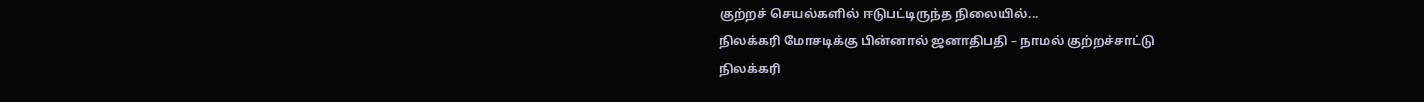குற்றச் செயல்களில் ஈடுபட்டிருந்த நிலையில்...
நிலக்கரி மோசடிக்கு பின்னால் ஜனாதிபதி – நாமல் குற்றச்சாட்டு
நிலக்கரி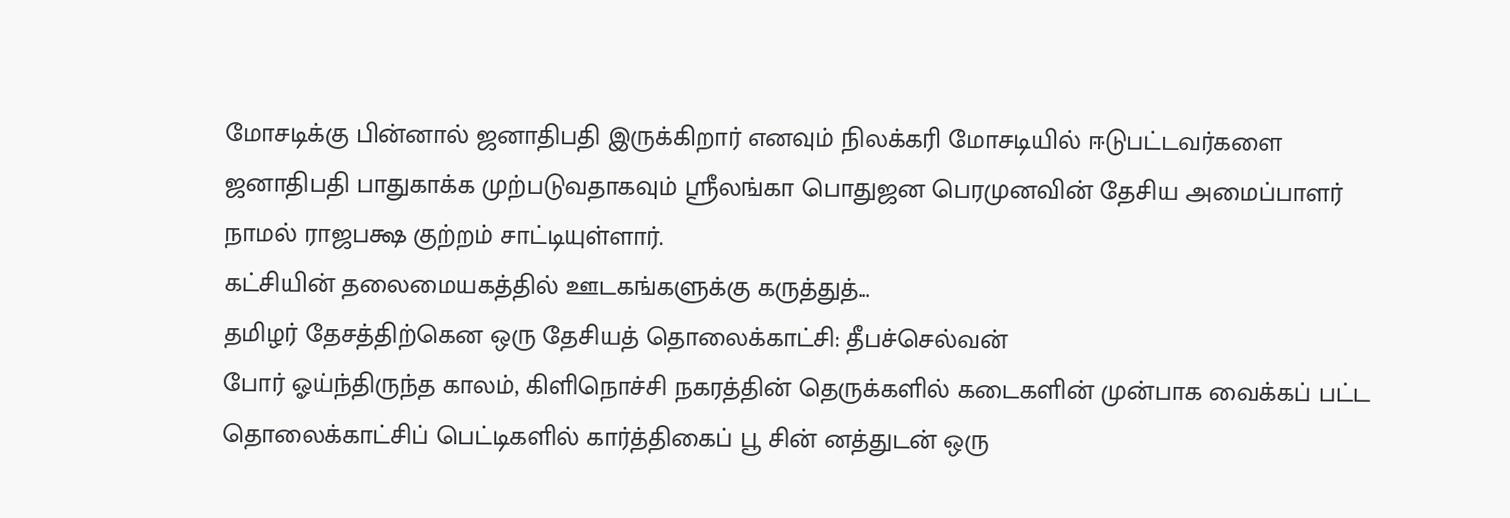மோசடிக்கு பின்னால் ஜனாதிபதி இருக்கிறார் எனவும் நிலக்கரி மோசடியில் ஈடுபட்டவர்களை ஜனாதிபதி பாதுகாக்க முற்படுவதாகவும் ஸ்ரீலங்கா பொதுஜன பெரமுனவின் தேசிய அமைப்பாளர் நாமல் ராஜபக்ஷ குற்றம் சாட்டியுள்ளார்.
கட்சியின் தலைமையகத்தில் ஊடகங்களுக்கு கருத்துத்...
தமிழர் தேசத்திற்கென ஒரு தேசியத் தொலைக்காட்சி: தீபச்செல்வன்
போர் ஓய்ந்திருந்த காலம், கிளிநொச்சி நகரத்தின் தெருக்களில் கடைகளின் முன்பாக வைக்கப் பட்ட தொலைக்காட்சிப் பெட்டிகளில் கார்த்திகைப் பூ சின் னத்துடன் ஒரு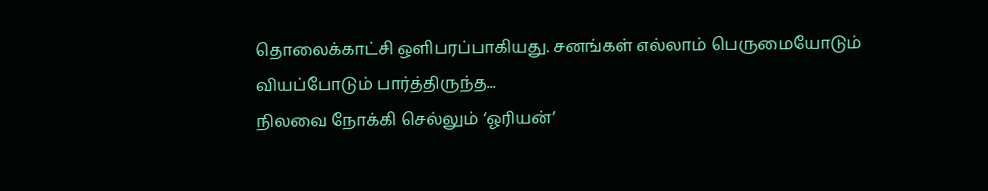தொலைக்காட்சி ஒளிபரப்பாகியது. சனங்கள் எல்லாம் பெருமையோடும் வியப்போடும் பார்த்திருந்த...
நிலவை நோக்கி செல்லும் ‘ஓரியன்’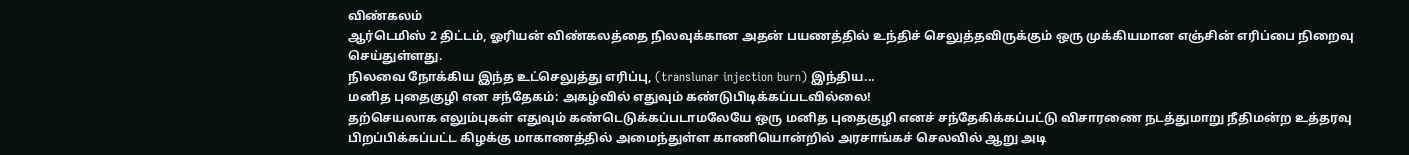விண்கலம்
ஆர்டெமிஸ் 2 திட்டம், ஓரியன் விண்கலத்தை நிலவுக்கான அதன் பயணத்தில் உந்திச் செலுத்தவிருக்கும் ஒரு முக்கியமான எஞ்சின் எரிப்பை நிறைவு செய்துள்ளது.
நிலவை நோக்கிய இந்த உட்செலுத்து எரிப்பு, (translunar injection burn) இந்திய...
மனித புதைகுழி என சந்தேகம்: அகழ்வில் எதுவும் கண்டுபிடிக்கப்படவில்லை!
தற்செயலாக எலும்புகள் எதுவும் கண்டெடுக்கப்படாமலேயே ஒரு மனித புதைகுழி எனச் சந்தேகிக்கப்பட்டு விசாரணை நடத்துமாறு நீதிமன்ற உத்தரவு பிறப்பிக்கப்பட்ட கிழக்கு மாகாணத்தில் அமைந்துள்ள காணியொன்றில் அரசாங்கச் செலவில் ஆறு அடி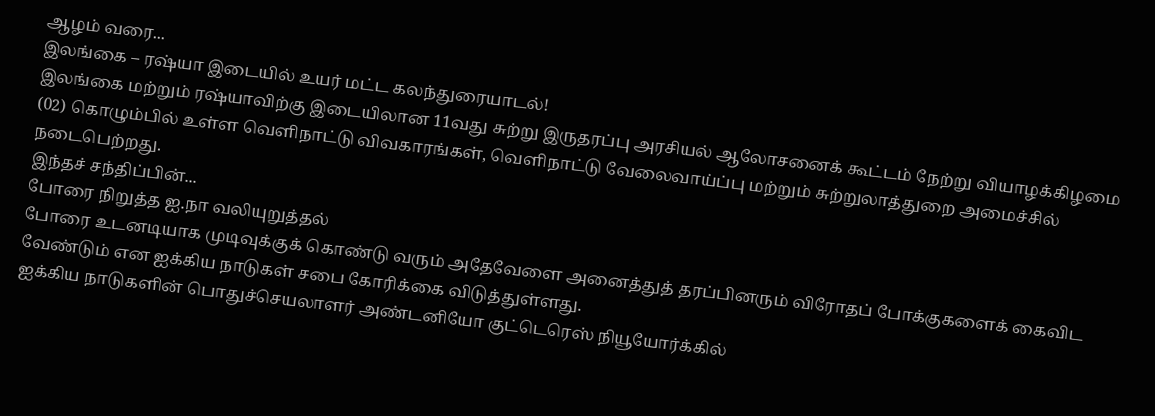ஆழம் வரை...
இலங்கை – ரஷ்யா இடையில் உயர் மட்ட கலந்துரையாடல்!
இலங்கை மற்றும் ரஷ்யாவிற்கு இடையிலான 11வது சுற்று இருதரப்பு அரசியல் ஆலோசனைக் கூட்டம் நேற்று வியாழக்கிழமை (02) கொழும்பில் உள்ள வெளிநாட்டு விவகாரங்கள், வெளிநாட்டு வேலைவாய்ப்பு மற்றும் சுற்றுலாத்துறை அமைச்சில் நடைபெற்றது.
இந்தச் சந்திப்பின்...
போரை நிறுத்த ஐ.நா வலியுறுத்தல்
போரை உடனடியாக முடிவுக்குக் கொண்டு வரும் அதேவேளை அனைத்துத் தரப்பினரும் விரோதப் போக்குகளைக் கைவிட வேண்டும் என ஐக்கிய நாடுகள் சபை கோரிக்கை விடுத்துள்ளது.
ஐக்கிய நாடுகளின் பொதுச்செயலாளர் அண்டனியோ குட்டெரெஸ் நியூயோர்க்கில்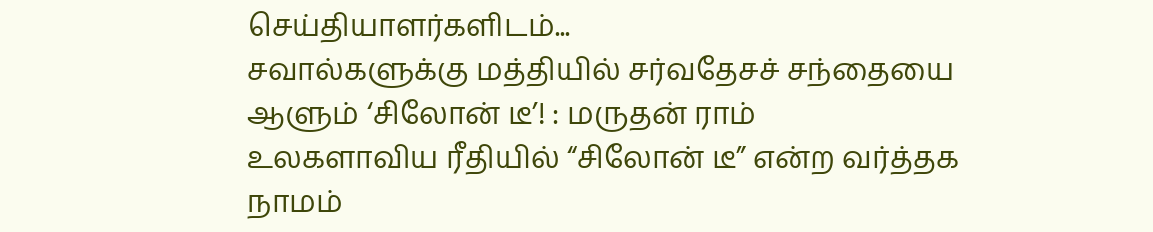செய்தியாளர்களிடம்...
சவால்களுக்கு மத்தியில் சர்வதேசச் சந்தையை ஆளும் ‘சிலோன் டீ’! : மருதன் ராம்
உலகளாவிய ரீதியில் “சிலோன் டீ” என்ற வர்த்தக நாமம்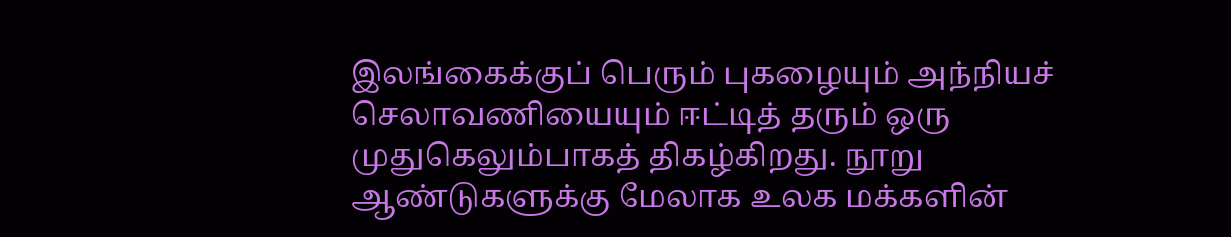இலங்கைக்குப் பெரும் புகழையும் அந்நியச் செலாவணியையும் ஈட்டித் தரும் ஒரு முதுகெலும்பாகத் திகழ்கிறது. நூறு ஆண்டுகளுக்கு மேலாக உலக மக்களின்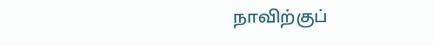நாவிற்குப்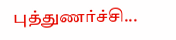புத்துணர்ச்சி...